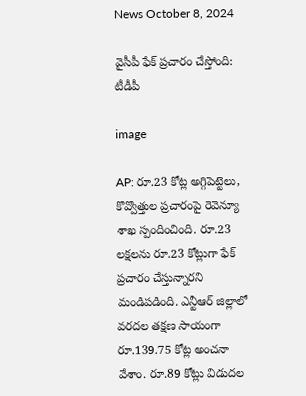News October 8, 2024

వైసీపీ ఫేక్ ప్రచారం చేస్తోంది: టీడీపీ

image

AP: రూ.23 కోట్ల అగ్గిపెట్టెలు, కొవ్వొత్తుల ప్రచారంపై రెవెన్యూ శాఖ స్పందించింది. రూ.23 లక్షలను రూ.23 కోట్లుగా ఫేక్ ప్రచారం చేస్తున్నారని మండిపడింది. ఎన్టీఆర్ జిల్లాలో వరదల తక్షణ సాయంగా రూ.139.75 కోట్ల అంచనా వేశాం. రూ.89 కోట్లు విడుదల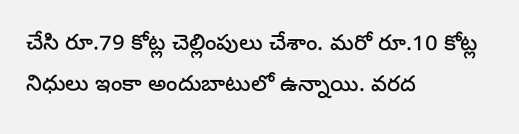చేసి రూ.79 కోట్ల చెల్లింపులు చేశాం. మరో రూ.10 కోట్ల నిధులు ఇంకా అందుబాటులో ఉన్నాయి. వరద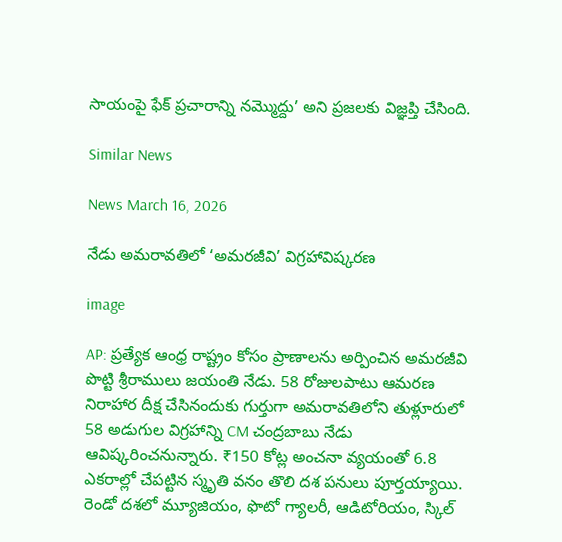సాయంపై ఫేక్ ప్రచారాన్ని నమ్మొద్దు’ అని ప్రజలకు విజ్ఞప్తి చేసింది.

Similar News

News March 16, 2026

నేడు అమరావతిలో ‘అమరజీవి’ విగ్రహావిష్కరణ

image

AP: ప్రత్యేక ఆంధ్ర రాష్ట్రం కోసం ప్రాణాలను అర్పించిన అమరజీవి పొట్టి శ్రీరాములు జయంతి నేడు. 58 రోజులపాటు ఆమరణ నిరాహార దీక్ష చేసినందుకు గుర్తుగా అమరావతిలోని తుళ్లూరులో 58 అడుగుల విగ్రహాన్ని CM చంద్రబాబు నేడు ఆవిష్కరించనున్నారు. ₹150 కోట్ల అంచనా వ్యయంతో 6.8 ఎకరాల్లో చేపట్టిన స్మృతి వనం తొలి దశ పనులు పూర్తయ్యాయి. రెండో దశలో మ్యూజియం, ఫొటో గ్యాలరీ, ఆడిటోరియం, స్కిల్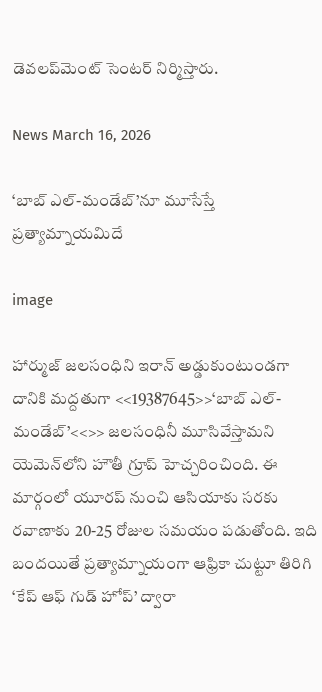డెవలప్‌‌మెంట్ సెంటర్ నిర్మిస్తారు.

News March 16, 2026

‘బాబ్ ఎల్-మండేబ్’నూ మూసేస్తే ప్రత్యామ్నాయమిదే

image

హార్ముజ్ జలసంధిని ఇరాన్ అడ్డుకుంటుండగా దానికి మద్దతుగా <<19387645>>‘బాబ్ ఎల్-మండేబ్’<<>> జలసంధినీ మూసివేస్తామని యెమెన్‌లోని హౌతీ గ్రూప్ హెచ్చరించింది. ఈ మార్గంలో యూరప్ నుంచి ఆసియాకు సరకు రవాణాకు 20-25 రోజుల సమయం పడుతోంది. ఇది బందయితే ప్రత్యామ్నాయంగా ఆఫ్రికా చుట్టూ తిరిగి ‘కేప్ ఆఫ్ గుడ్ హోప్’ ద్వారా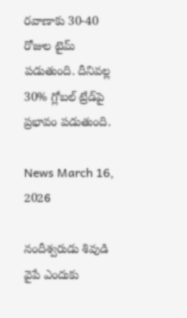రవాణాకు 30-40 రోజుల టైమ్ పడుతుంది. దీనివల్ల 30% గ్లోబల్ ట్రేడ్‌పై ప్రభావం పడుతుంది.

News March 16, 2026

నందీశ్వరుడు శివుడి వైపే ఎందుకు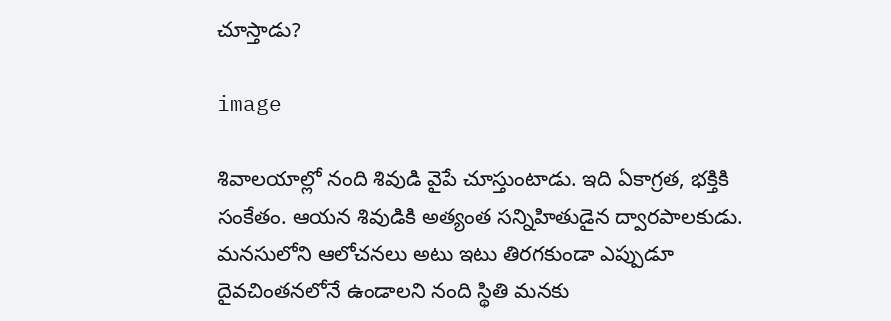చూస్తాడు?

image

శివాలయాల్లో నంది శివుడి వైపే చూస్తుంటాడు. ఇది ఏకాగ్రత, భక్తికి సంకేతం. ఆయన శివుడికి అత్యంత సన్నిహితుడైన ద్వారపాలకుడు. మనసులోని ఆలోచనలు అటు ఇటు తిరగకుండా ఎప్పుడూ దైవచింతనలోనే ఉండాలని నంది స్థితి మనకు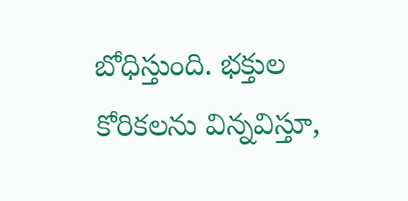బోధిస్తుంది. భక్తుల కోరికలను విన్నవిస్తూ,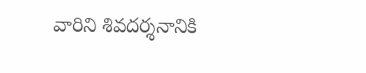వారిని శివదర్శనానికి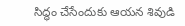సిద్ధం చేసేందుకు ఆయన శివుడి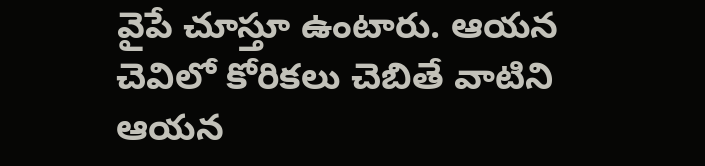వైపే చూస్తూ ఉంటారు. ఆయన చెవిలో కోరికలు చెబితే వాటిని ఆయన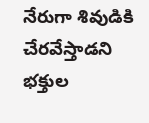నేరుగా శివుడికి చేరవేస్తాడని భక్తుల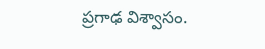ప్రగాఢ విశ్వాసం.